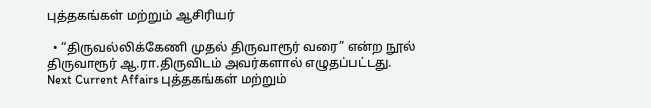புத்தகங்கள் மற்றும் ஆசிரியர்

  • “திருவல்லிக்கேணி முதல் திருவாரூர் வரை” என்ற நூல் திருவாரூர் ஆ.ரா.திருவிடம் அவர்களால் எழுதப்பட்டது.
Next Current Affairs புத்தகங்கள் மற்றும்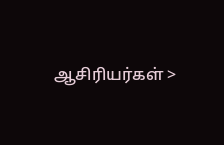ஆசிரியர்கள் >